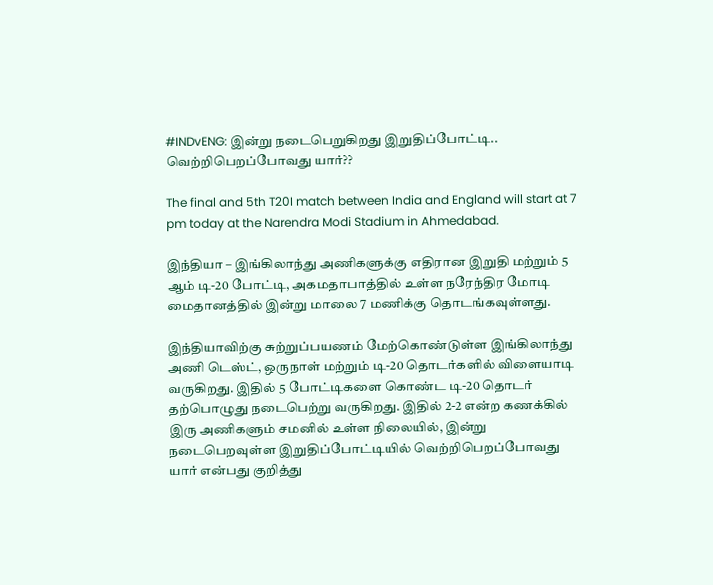#INDvENG: இன்று நடைபெறுகிறது இறுதிப்போட்டி.. வெற்றிபெறப்போவது யார்??

The final and 5th T20I match between India and England will start at 7 pm today at the Narendra Modi Stadium in Ahmedabad.

இந்தியா – இங்கிலாந்து அணிகளுக்கு எதிரான இறுதி மற்றும் 5 ஆம் டி-20 போட்டி, அகமதாபாத்தில் உள்ள நரேந்திர மோடி மைதானத்தில் இன்று மாலை 7 மணிக்கு தொடங்கவுள்ளது.

இந்தியாவிற்கு சுற்றுப்பயணம் மேற்கொண்டுள்ள இங்கிலாந்து அணி டெஸ்ட், ஒருநாள் மற்றும் டி-20 தொடர்களில் விளையாடி வருகிறது. இதில் 5 போட்டிகளை கொண்ட டி-20 தொடர் தற்பொழுது நடைபெற்று வருகிறது. இதில் 2-2 என்ற கணக்கில் இரு அணிகளும் சமனில் உள்ள நிலையில், இன்று நடைபெறவுள்ள இறுதிப்போட்டியில் வெற்றிபெறப்போவது யார் என்பது குறித்து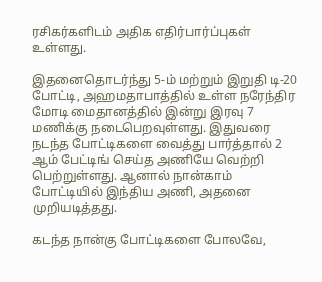ரசிகர்களிடம் அதிக எதிர்பார்ப்புகள் உள்ளது.

இதனைதொடர்ந்து 5-ம் மற்றும் இறுதி டி-20 போட்டி, அஹமதாபாத்தில் உள்ள நரேந்திர மோடி மைதானத்தில் இன்று இரவு 7 மணிக்கு நடைபெறவுள்ளது. இதுவரை நடந்த போட்டிகளை வைத்து பார்த்தால் 2 ஆம் பேட்டிங் செய்த அணியே வெற்றி பெற்றுள்ளது. ஆனால் நான்காம் போட்டியில் இந்திய அணி, அதனை முறியடித்தது.

கடந்த நான்கு போட்டிகளை போலவே,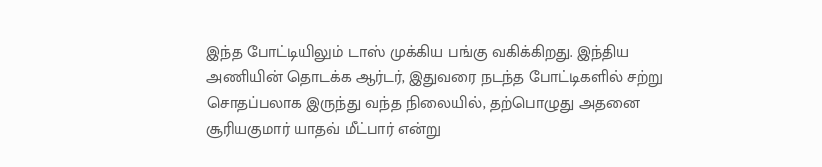இந்த போட்டியிலும் டாஸ் முக்கிய பங்கு வகிக்கிறது. இந்திய அணியின் தொடக்க ஆர்டர், இதுவரை நடந்த போட்டிகளில் சற்று சொதப்பலாக இருந்து வந்த நிலையில், தற்பொழுது அதனை சூரியகுமார் யாதவ் மீட்பார் என்று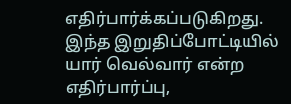எதிர்பார்க்கப்படுகிறது. இந்த இறுதிப்போட்டியில் யார் வெல்வார் என்ற எதிர்பார்ப்பு,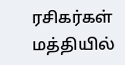ரசிகர்கள் மத்தியில்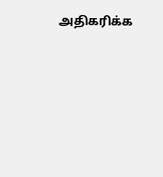அதிகரிக்க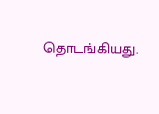தொடங்கியது.